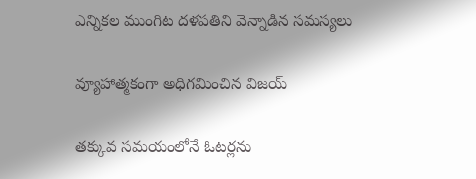ఎన్నికల ముంగిట దళపతిని వెన్నాడిన సమస్యలు

వ్యూహాత్మకంగా అధిగమించిన విజయ్

తక్కువ సమయంలోనే ఓటర్లను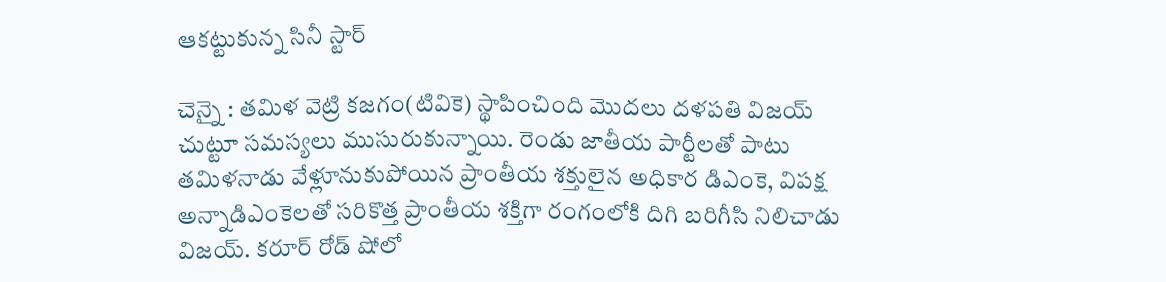ఆకట్టుకున్న సినీ స్టార్

చెన్నై : తమిళ వెట్రి కజగం(టివికె) స్థాపించింది మొదలు దళపతి విజయ్ చుట్టూ సమస్యలు ముసురుకున్నాయి. రెండు జాతీయ పార్టీలతో పాటు తమిళనాడు వేళ్లూనుకుపోయిన ప్రాంతీయ శక్తులైన అధికార డిఎంకె, విపక్ష అన్నాడిఎంకెలతో సరికొత్త ప్రాంతీయ శక్తిగా రంగంలోకి దిగి బరిగీసి నిలిచాడు విజయ్. కరూర్ రోడ్ షోలో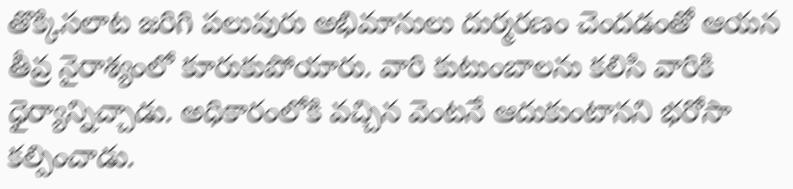తొక్కిసలాట జరిగి పలువురు అభిమానులు దుర్మరణం చెందడంతో ఆయన తీవ్ర నైరాశ్యంలో కూరుకుపోయారు. వారి కుటుంబాలను కలిసి వారికి ధైర్యాన్నిచ్చాడు. అధికారంలోకి వచ్చిన వెంటనే ఆదుకుంటానని భరోసా కల్పించాడు.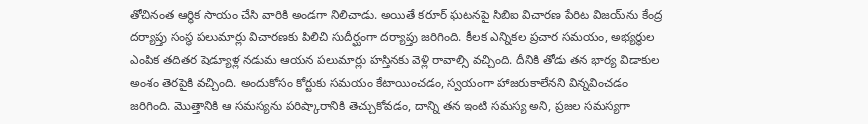తోచినంత ఆర్థిక సాయం చేసి వారికి అండగా నిలిచాడు. అయితే కరూర్ ఘటనపై సిబిఐ విచారణ పేరిట విజయ్‌ను కేంద్ర దర్యాప్తు సంస్థ పలుమార్లు విచారణకు పిలిచి సుదీర్ఘంగా దర్యాప్తు జరిగింది. కీలక ఎన్నికల ప్రచార సమయం, అభ్యర్థుల ఎంపిక తదితర షెడ్యూళ్ల నడుమ ఆయన పలుమార్లు హస్తినకు వెళ్లి రావాల్సి వచ్చింది. దీనికి తోడు తన భార్య విడాకుల అంశం తెరపైకి వచ్చింది. అందుకోసం కోర్టుకు సమయం కేటాయించడం, స్వయంగా హాజరుకాలేనని విన్నవించడం జరిగింది. మొత్తానికి ఆ సమస్యను పరిష్కారానికి తెచ్చుకోవడం, దాన్ని తన ఇంటి సమస్య అని, ప్రజల సమస్యగా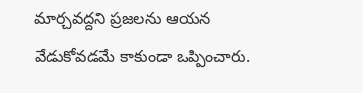మార్చవద్దని ప్రజలను ఆయన వేడుకోవడమే కాకుండా ఒప్పించారు.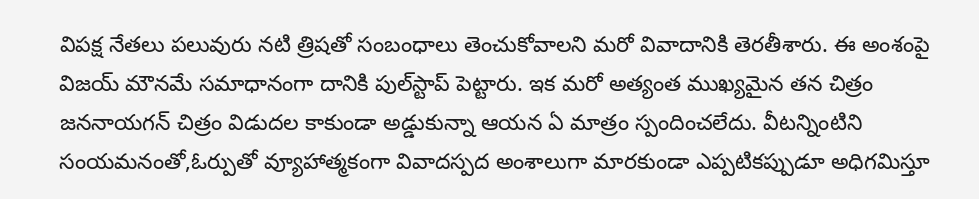విపక్ష నేతలు పలువురు నటి త్రిషతో సంబంధాలు తెంచుకోవాలని మరో వివాదానికి తెరతీశారు. ఈ అంశంపై విజయ్ మౌనమే సమాధానంగా దానికి పుల్‌స్టాప్ పెట్టారు. ఇక మరో అత్యంత ముఖ్యమైన తన చిత్రం జననాయగన్ చిత్రం విడుదల కాకుండా అడ్డుకున్నా ఆయన ఏ మాత్రం స్పందించలేదు. వీటన్నింటిని సంయమనంతో,ఓర్పుతో వ్యూహాత్మకంగా వివాదస్పద అంశాలుగా మారకుండా ఎప్పటికప్పుడూ అధిగమిస్తూ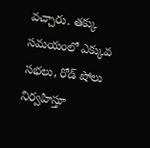వచ్చారు. తక్కు సమయంలో ఎక్కువ సభలు, రోడ్ షోలు నిర్వహిస్తూ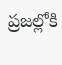ప్రజల్లోకి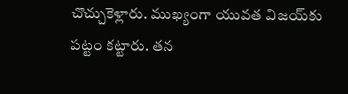చొచ్చుకెళ్లారు. ముఖ్యంగా యువత విజయ్‌కు పట్టం కట్టారు. తన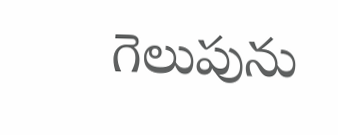గెలుపును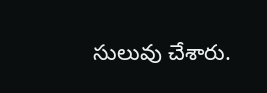సులువు చేశారు.